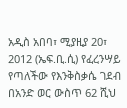አዲስ አበባ፣ ሚያዚያ 20፣ 2012 (ኤፍ.ቢ.ሲ) የፈረንሣይ የጣለችው የእንቅስቃሴ ገደብ በአንድ ወር ውስጥ 62 ሺህ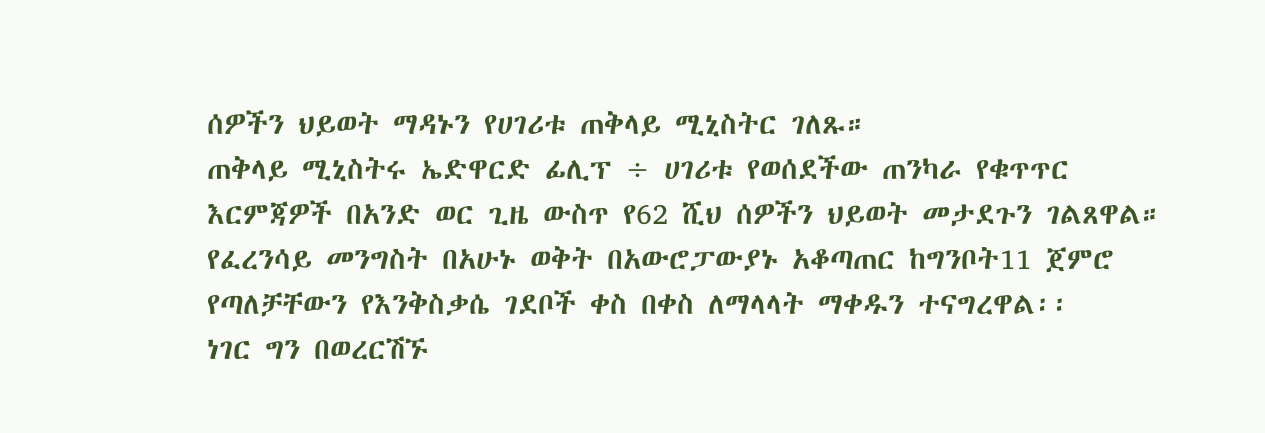ሰዎችን ህይወት ማዳኑን የሀገሪቱ ጠቅላይ ሚኒስትር ገለጹ።
ጠቅላይ ሚኒስትሩ ኤድዋርድ ፊሊፕ ÷ ሀገሪቱ የወሰደችው ጠንካራ የቁጥጥር እርምጃዎች በአንድ ወር ጊዜ ውስጥ የ62 ሺህ ሰዎችን ህይወት መታደጉን ገልጸዋል።
የፈረንሳይ መንግስት በአሁኑ ወቅት በአውሮፓውያኑ አቆጣጠር ከግንቦት11 ጀምሮ የጣለቻቸውን የእንቅስቃሴ ገደቦች ቀስ በቀስ ለማላላት ማቀዱን ተናግረዋል፡፡
ነገር ግን በወረርሽኙ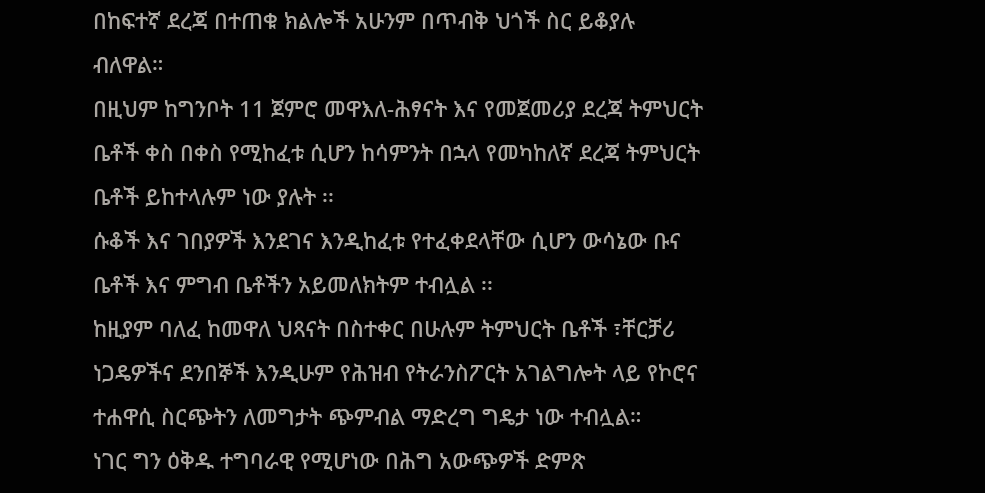በከፍተኛ ደረጃ በተጠቁ ክልሎች አሁንም በጥብቅ ህጎች ስር ይቆያሉ ብለዋል።
በዚህም ከግንቦት 11 ጀምሮ መዋእለ-ሕፃናት እና የመጀመሪያ ደረጃ ትምህርት ቤቶች ቀስ በቀስ የሚከፈቱ ሲሆን ከሳምንት በኋላ የመካከለኛ ደረጃ ትምህርት ቤቶች ይከተላሉም ነው ያሉት ፡፡
ሱቆች እና ገበያዎች እንደገና እንዲከፈቱ የተፈቀደላቸው ሲሆን ውሳኔው ቡና ቤቶች እና ምግብ ቤቶችን አይመለክትም ተብሏል ፡፡
ከዚያም ባለፈ ከመዋለ ህጻናት በስተቀር በሁሉም ትምህርት ቤቶች ፣ቸርቻሪ ነጋዴዎችና ደንበኞች እንዲሁም የሕዝብ የትራንስፖርት አገልግሎት ላይ የኮሮና ተሐዋሲ ስርጭትን ለመግታት ጭምብል ማድረግ ግዴታ ነው ተብሏል።
ነገር ግን ዕቅዱ ተግባራዊ የሚሆነው በሕግ አውጭዎች ድምጽ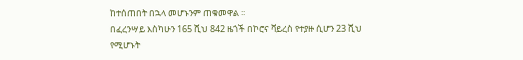ከተሰጠበት በኋላ መሆኑንም ጠቁመዋል ፡፡
በፈረንሣይ እስካሁን 165 ሺህ 842 ዜጎች በኮሮና ቫይረስ የተያዙ ሲሆን 23 ሺህ የሚሆኑት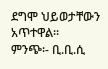ደግሞ ህይወታቸውን አጥተዋል፡፡
ምንጭ፡- ቢ.ቢ.ሲ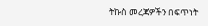ትኩስ መረጃዎችን በፍጥነት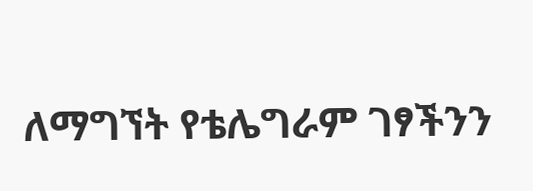ለማግኘት የቴሌግራም ገፃችንን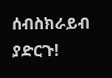ሰብስክራይብ ያድርጉ!